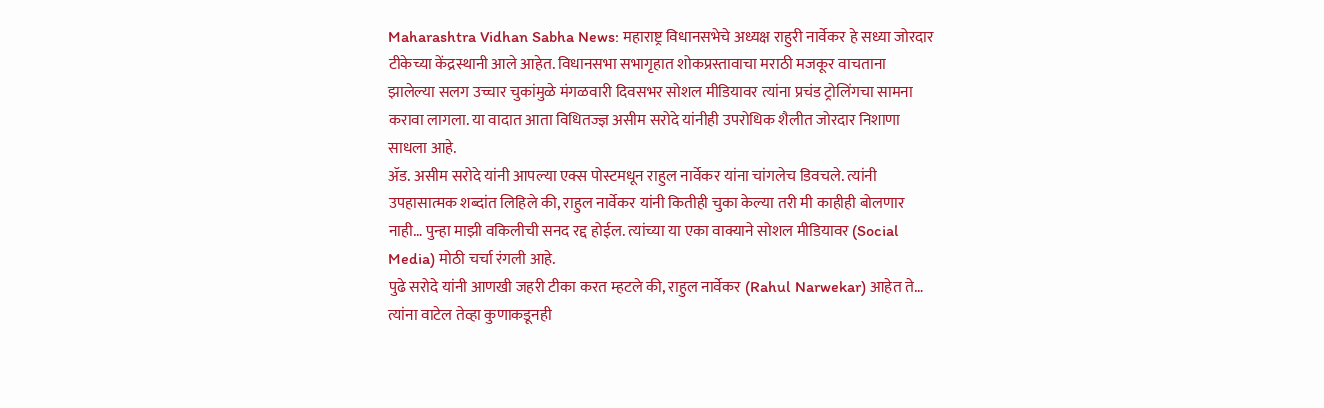Maharashtra Vidhan Sabha News: महाराष्ट्र विधानसभेचे अध्यक्ष राहुरी नार्वेकर हे सध्या जोरदार टीकेच्या केंद्रस्थानी आले आहेत. विधानसभा सभागृहात शोकप्रस्तावाचा मराठी मजकूर वाचताना झालेल्या सलग उच्चार चुकांमुळे मंगळवारी दिवसभर सोशल मीडियावर त्यांना प्रचंड ट्रोलिंगचा सामना करावा लागला. या वादात आता विधितज्ज्ञ असीम सरोदे यांनीही उपरोधिक शैलीत जोरदार निशाणा साधला आहे.
ॲड. असीम सरोदे यांनी आपल्या एक्स पोस्टमधून राहुल नार्वेकर यांना चांगलेच डिवचले. त्यांनी उपहासात्मक शब्दांत लिहिले की, राहुल नार्वेकर यांनी कितीही चुका केल्या तरी मी काहीही बोलणार नाही… पुन्हा माझी वकिलीची सनद रद्द होईल. त्यांच्या या एका वाक्याने सोशल मीडियावर (Social Media) मोठी चर्चा रंगली आहे.
पुढे सरोदे यांनी आणखी जहरी टीका करत म्हटले की, राहुल नार्वेकर (Rahul Narwekar) आहेत ते… त्यांना वाटेल तेव्हा कुणाकडूनही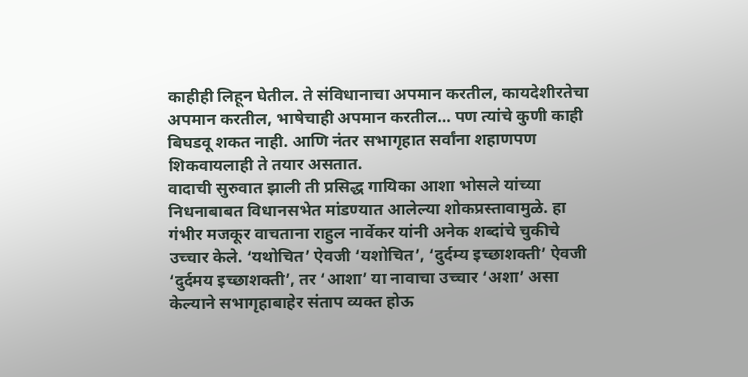काहीही लिहून घेतील. ते संविधानाचा अपमान करतील, कायदेशीरतेचा अपमान करतील, भाषेचाही अपमान करतील… पण त्यांचे कुणी काही बिघडवू शकत नाही. आणि नंतर सभागृहात सर्वांना शहाणपण शिकवायलाही ते तयार असतात.
वादाची सुरुवात झाली ती प्रसिद्ध गायिका आशा भोसले यांच्या निधनाबाबत विधानसभेत मांडण्यात आलेल्या शोकप्रस्तावामुळे. हा गंभीर मजकूर वाचताना राहुल नार्वेकर यांनी अनेक शब्दांचे चुकीचे उच्चार केले. ‘यथोचित’ ऐवजी ‘यशोचित’, ‘दुर्दम्य इच्छाशक्ती’ ऐवजी ‘दुर्दमय इच्छाशक्ती’, तर ‘आशा’ या नावाचा उच्चार ‘अशा’ असा केल्याने सभागृहाबाहेर संताप व्यक्त होऊ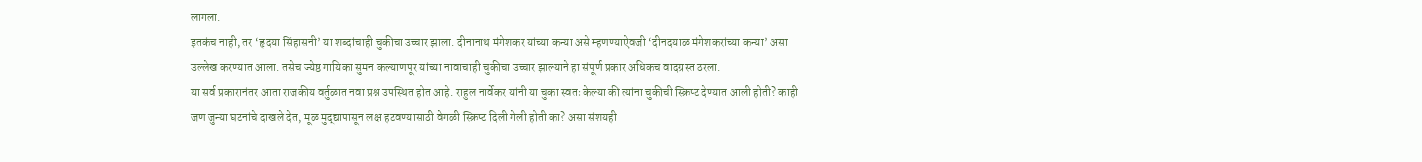लागला.
इतकंच नाही, तर ‘हृदया सिंहासनी’ या शब्दांचाही चुकीचा उच्चार झाला. दीनानाथ मंगेशकर यांच्या कन्या असे म्हणण्याऐवजी ‘दीनदयाळ मंगेशकरांच्या कन्या’ असा उल्लेख करण्यात आला. तसेच ज्येष्ठ गायिका सुमन कल्याणपूर यांच्या नावाचाही चुकीचा उच्चार झाल्याने हा संपूर्ण प्रकार अधिकच वादग्रस्त ठरला.
या सर्व प्रकारानंतर आता राजकीय वर्तुळात नवा प्रश्न उपस्थित होत आहे. राहुल नार्वेकर यांनी या चुका स्वतः केल्या की त्यांना चुकीची स्क्रिप्ट देण्यात आली होती? काही जण जुन्या घटनांचे दाखले देत, मूळ मुद्द्यापासून लक्ष हटवण्यासाठी वेगळी स्क्रिप्ट दिली गेली होती का? असा संशयही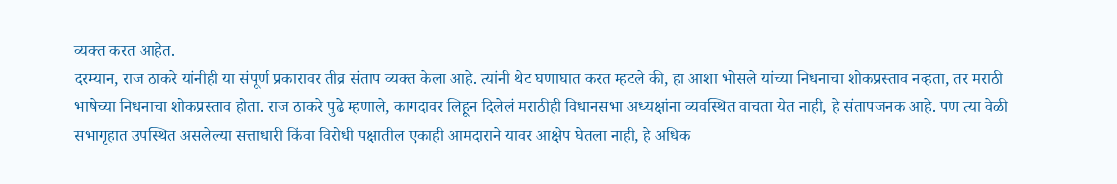व्यक्त करत आहेत.
दरम्यान, राज ठाकरे यांनीही या संपूर्ण प्रकारावर तीव्र संताप व्यक्त केला आहे. त्यांनी थेट घणाघात करत म्हटले की, हा आशा भोसले यांच्या निधनाचा शोकप्रस्ताव नव्हता, तर मराठी भाषेच्या निधनाचा शोकप्रस्ताव होता. राज ठाकरे पुढे म्हणाले, कागदावर लिहून दिलेलं मराठीही विधानसभा अध्यक्षांना व्यवस्थित वाचता येत नाही, हे संतापजनक आहे. पण त्या वेळी सभागृहात उपस्थित असलेल्या सत्ताधारी किंवा विरोधी पक्षातील एकाही आमदाराने यावर आक्षेप घेतला नाही, हे अधिक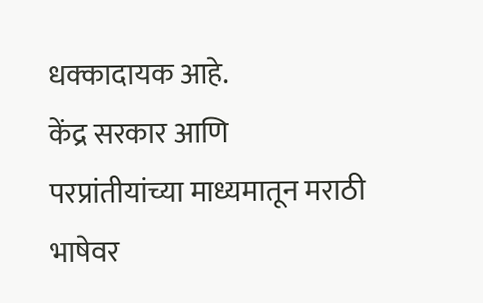धक्कादायक आहे.
केंद्र सरकार आणि परप्रांतीयांच्या माध्यमातून मराठी भाषेवर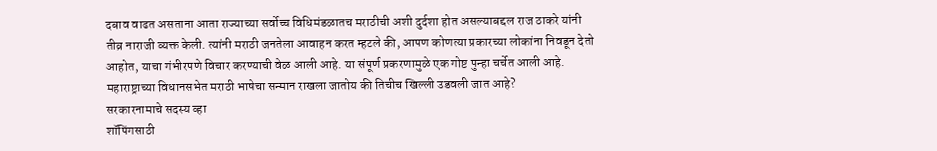दबाव वाढत असताना आता राज्याच्या सर्वोच्च विधिमंडळातच मराठीची अशी दुर्दशा होत असल्याबद्दल राज ठाकरे यांनी तीव्र नाराजी व्यक्त केली. त्यांनी मराठी जनतेला आवाहन करत म्हटले की, आपण कोणत्या प्रकारच्या लोकांना निवडून देतो आहोत, याचा गंभीरपणे विचार करण्याची वेळ आली आहे. या संपूर्ण प्रकरणामुळे एक गोष्ट पुन्हा चर्चेत आली आहे. महाराष्ट्राच्या विधानसभेत मराठी भाषेचा सन्मान राखला जातोय की तिचीच खिल्ली उडवली जात आहे?
सरकारनामाचे सदस्य व्हा
शॉपिंगसाठी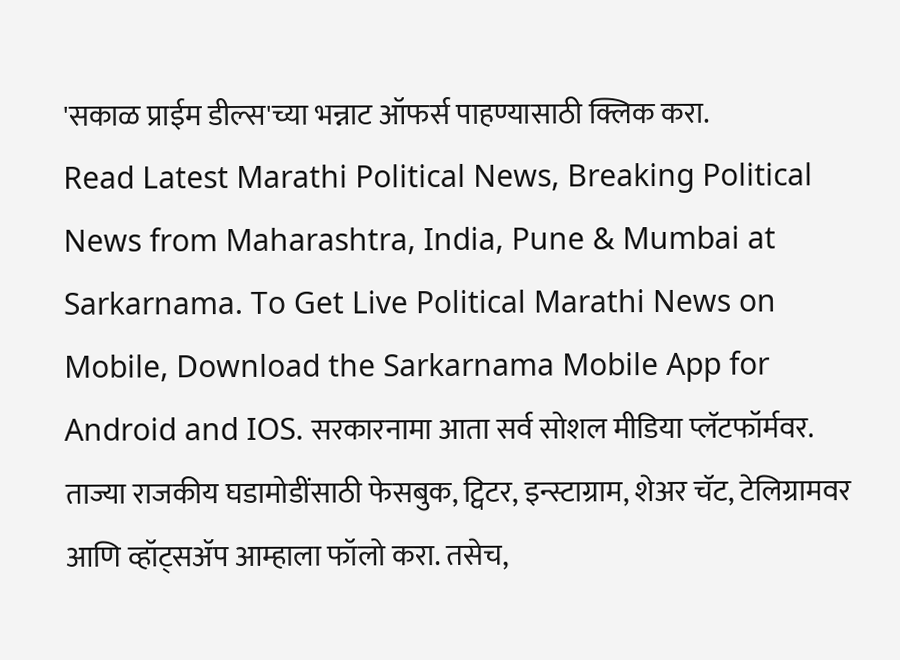'सकाळ प्राईम डील्स'च्या भन्नाट ऑफर्स पाहण्यासाठी क्लिक करा.
Read Latest Marathi Political News, Breaking Political News from Maharashtra, India, Pune & Mumbai at Sarkarnama. To Get Live Political Marathi News on Mobile, Download the Sarkarnama Mobile App for Android and IOS. सरकारनामा आता सर्व सोशल मीडिया प्लॅटफॉर्मवर. ताज्या राजकीय घडामोडींसाठी फेसबुक, ट्विटर, इन्स्टाग्राम, शेअर चॅट, टेलिग्रामवर आणि व्हॉट्सॲप आम्हाला फॉलो करा. तसेच,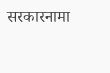सरकारनामा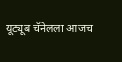यूट्यूब चॅनेलला आजच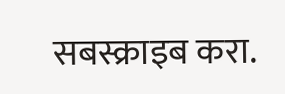सबस्क्राइब करा.